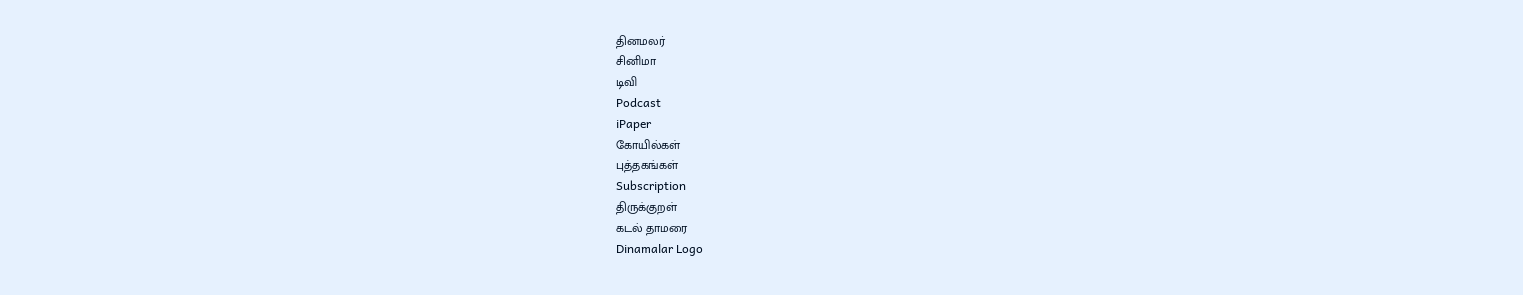தினமலர்
சினிமா
டிவி
Podcast
iPaper
கோயில்கள்
புத்தகங்கள்
Subscription
திருக்குறள்
கடல் தாமரை
Dinamalar Logo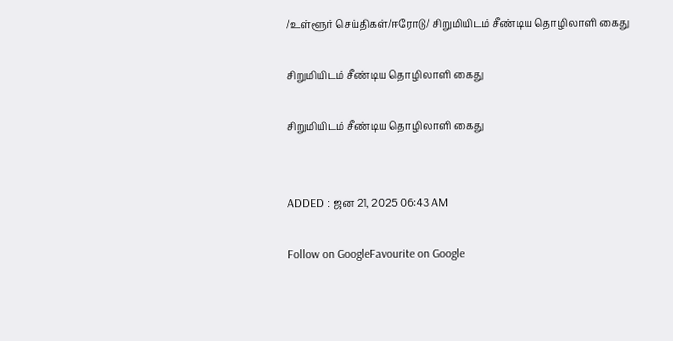/உள்ளூர் செய்திகள்/ஈரோடு/ சிறுமியிடம் சீண்டிய தொழிலாளி கைது

சிறுமியிடம் சீண்டிய தொழிலாளி கைது

சிறுமியிடம் சீண்டிய தொழிலாளி கைது


ADDED : ஜன 21, 2025 06:43 AM

Follow on GoogleFavourite on Google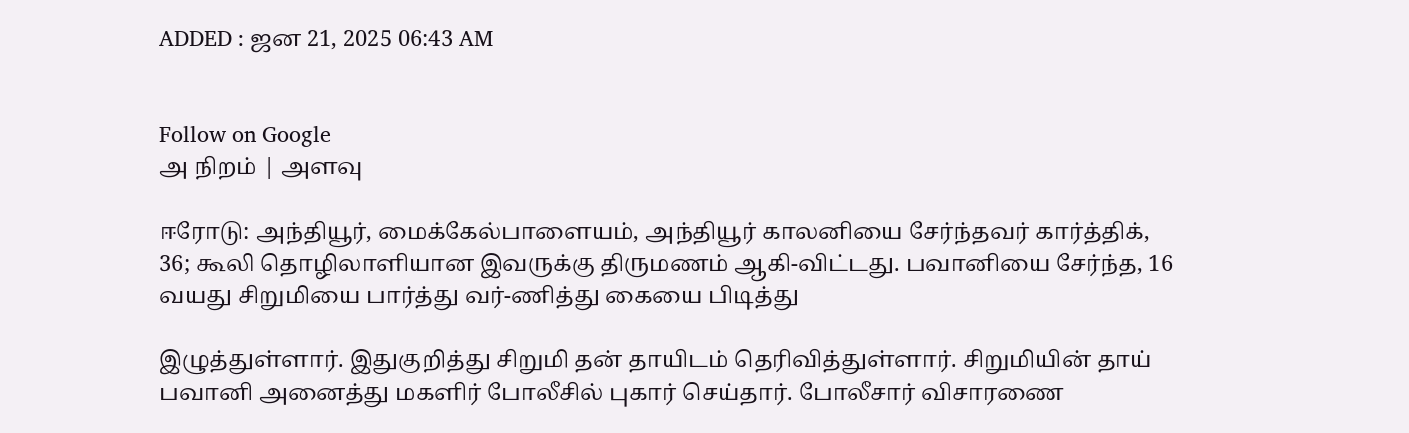ADDED : ஜன 21, 2025 06:43 AM


Follow on Google
அ நிறம் | அளவு

ஈரோடு: அந்தியூர், மைக்கேல்பாளையம், அந்தியூர் காலனியை சேர்ந்தவர் கார்த்திக், 36; கூலி தொழிலாளியான இவருக்கு திருமணம் ஆகி-விட்டது. பவானியை சேர்ந்த, 16 வயது சிறுமியை பார்த்து வர்-ணித்து கையை பிடித்து

இழுத்துள்ளார். இதுகுறித்து சிறுமி தன் தாயிடம் தெரிவித்துள்ளார். சிறுமியின் தாய் பவானி அனைத்து மகளிர் போலீசில் புகார் செய்தார். போலீசார் விசாரணை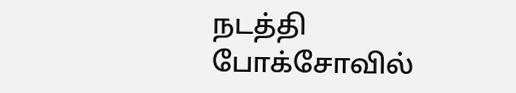நடத்தி போக்சோவில்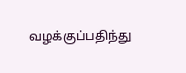வழக்குப்பதிந்து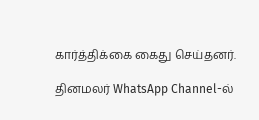கார்த்திக்கை கைது செய்தனர்.

தினமலர் WhatsApp Channel-ல்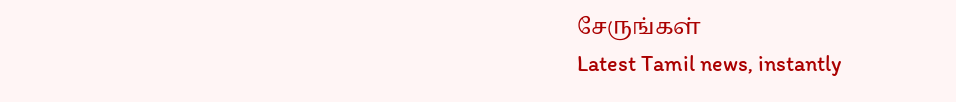சேருங்கள்
Latest Tamil news, instantly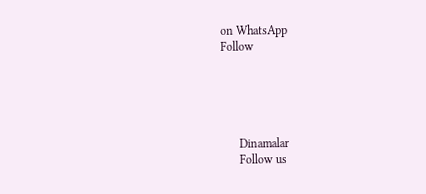on WhatsApp
Follow





      Dinamalar
      Follow us